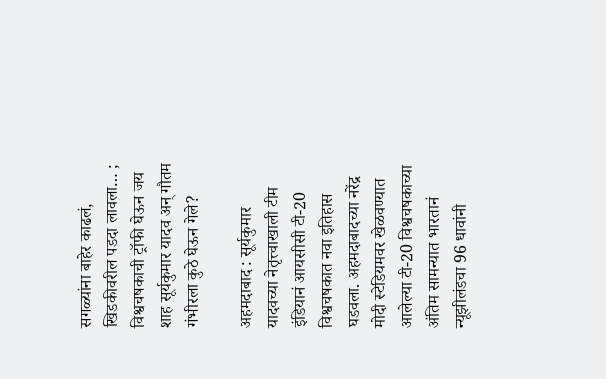सगळ्यांना बाहेर काढलं, खिडकीवरील पडदा लावला… ; विश्वचषकाची ट्रॉफी घेऊन जय शाह सूर्यकुमार यादव अन् गौतम गंभीरला कुठे घेऊन गेले?

अहमदाबाद : सूर्यकुमार यादवच्या नेतृत्त्वाखाली टीम इंडियानं आयसीसी टी-20 विश्वचषकात नवा इतिहास घडवला. अहमदाबादच्या नरेंद्र मोदी स्टेडियमवर खेळवण्यात आलेल्या टी-20 विश्वचषकाच्या अंतिम सामन्यात भारतानं न्यूझीलंडचा 96 धावांनी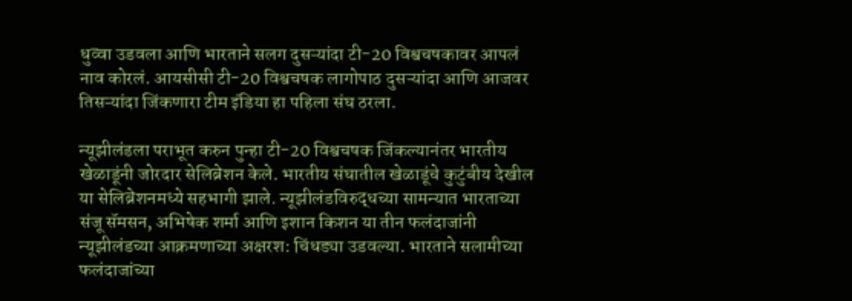धुव्वा उडवला आणि भारताने सलग दुसऱ्यांदा टी-20 विश्वचषकावर आपलं नाव कोरलं. आयसीसी टी-20 विश्वचषक लागोपाठ दुसऱ्यांदा आणि आजवर तिसऱ्यांदा जिंकणारा टीम इंडिया हा पहिला संघ ठरला.

न्यूझीलंडला पराभूत करुन पुन्हा टी-20 विश्वचषक जिंकल्यानंतर भारतीय खेळाडूंनी जोरदार सेलिब्रेशन केले. भारतीय संघातील खेळाडूंचे कुटुंबीय देखील या सेलिब्रेशनमध्ये सहभागी झाले. न्यूझीलंडविरुद्धच्या सामन्यात भारताच्या संजू सॅमसन, अभिषेक शर्मा आणि इशान किशन या तीन फलंदाजांनी न्यूझीलंडच्या आक्रमणाच्या अक्षरश: चिंधड्या उडवल्या. भारताने सलामीच्या फलंदाजांच्या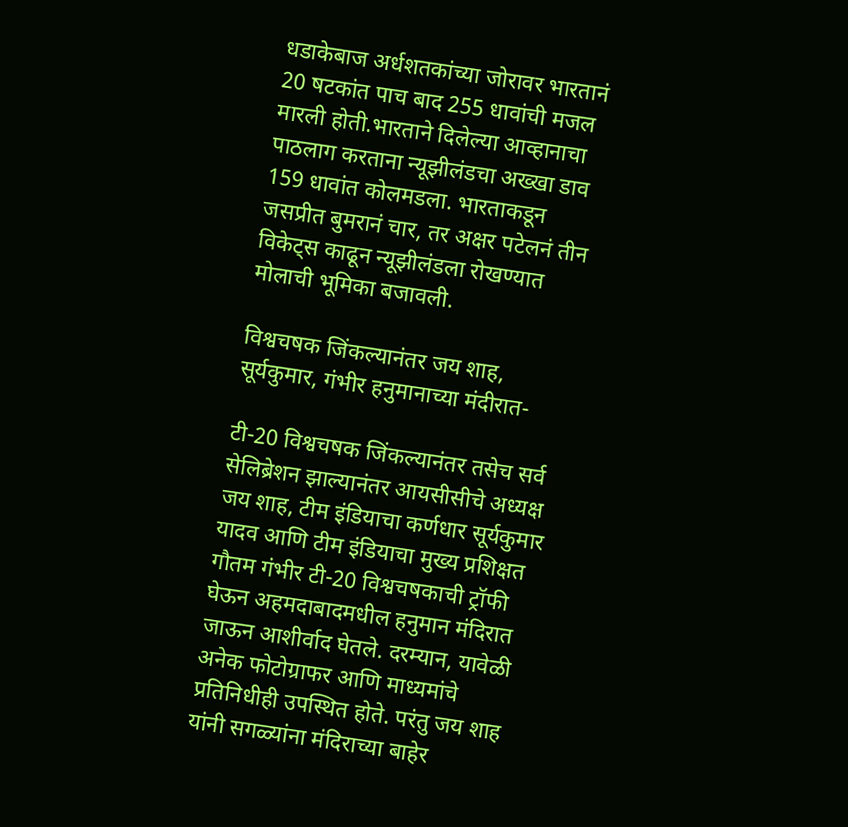धडाकेबाज अर्धशतकांच्या जोरावर भारतानं 20 षटकांत पाच बाद 255 धावांची मजल मारली होती.भारताने दिलेल्या आव्हानाचा पाठलाग करताना न्यूझीलंडचा अख्खा डाव 159 धावांत कोलमडला. भारताकडून जसप्रीत बुमरानं चार, तर अक्षर पटेलनं तीन विकेट्स काढून न्यूझीलंडला रोखण्यात मोलाची भूमिका बजावली.

विश्वचषक जिंकल्यानंतर जय शाह, सूर्यकुमार, गंभीर हनुमानाच्या मंदीरात-

टी-20 विश्वचषक जिंकल्यानंतर तसेच सर्व सेलिब्रेशन झाल्यानंतर आयसीसीचे अध्यक्ष जय शाह, टीम इंडियाचा कर्णधार सूर्यकुमार यादव आणि टीम इंडियाचा मुख्य प्रशिक्षत गौतम गंभीर टी-20 विश्वचषकाची ट्रॉफी घेऊन अहमदाबादमधील हनुमान मंदिरात जाऊन आशीर्वाद घेतले. दरम्यान, यावेळी अनेक फोटोग्राफर आणि माध्यमांचे प्रतिनिधीही उपस्थित होते. परंतु जय शाह यांनी सगळ्यांना मंदिराच्या बाहेर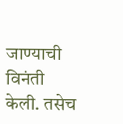जाण्याची विनंती केली. तसेच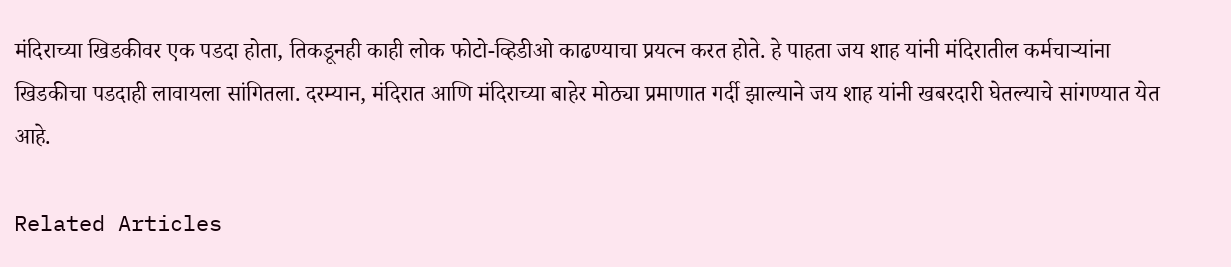मंदिराच्या खिडकीवर एक पडदा होता, तिकडूनही काही लोक फोटो-व्हिडीओ काढण्याचा प्रयत्न करत होते. हे पाहता जय शाह यांनी मंदिरातील कर्मचाऱ्यांना खिडकीचा पडदाही लावायला सांगितला. दरम्यान, मंदिरात आणि मंदिराच्या बाहेर मोठ्या प्रमाणात गर्दी झाल्याने जय शाह यांनी खबरदारी घेतल्याचे सांगण्यात येत आहे.

Related Articles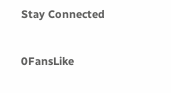Stay Connected

0FansLike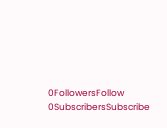0FollowersFollow
0SubscribersSubscribe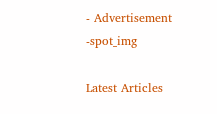- Advertisement -spot_img

Latest Articles